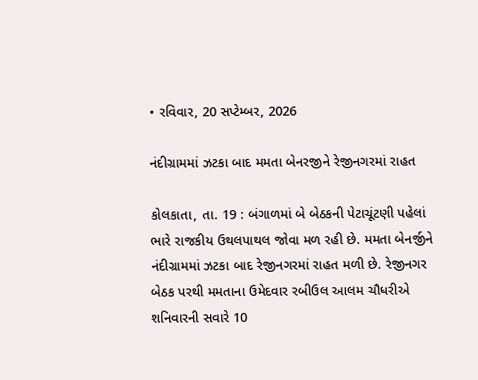• રવિવાર, 20 સપ્ટેમ્બર, 2026

નંદીગ્રામમાં ઝટકા બાદ મમતા બેનરજીને રેજીનગરમાં રાહત

કોલકાતા, તા. 19 : બંગાળમાં બે બેઠકની પેટાચૂંટણી પહેલાં ભારે રાજકીય ઉથલપાથલ જોવા મળ રહી છે. મમતા બેનર્જીને નંદીગ્રામમાં ઝટકા બાદ રેજીનગરમાં રાહત મળી છે. રેજીનગર બેઠક પરથી મમતાના ઉમેદવાર રબીઉલ આલમ ચૌધરીએ શનિવારની સવારે 10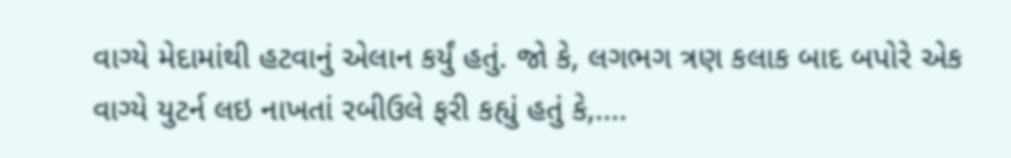વાગ્યે મેદામાંથી હટવાનું એલાન કર્યું હતું. જો કે, લગભગ ત્રણ કલાક બાદ બપોરે એક વાગ્યે યુટર્ન લઇ નાખતાં રબીઉલે ફરી કહ્યું હતું કે,....